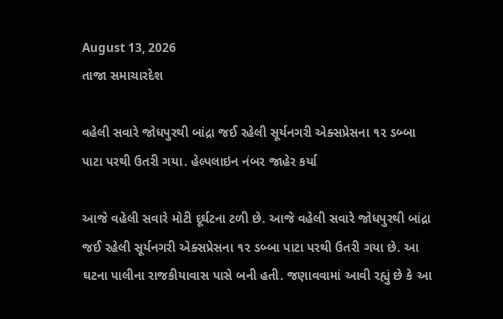August 13, 2026
તાજા સમાચારદેશ

વહેલી સવારે જોધપુરથી બાંદ્રા જઈ રહેલી સૂર્યનગરી એક્‍સપ્રેસના ૧૨ ડબ્‍બા પાટા પરથી ઉતરી ગયા. હેલ્પલાઇન નંબર જાહેર કર્યા

આજે વહેલી સવારે મોટી દૂર્ઘટના ટળી છે. આજે વહેલી સવારે જોધપુરથી બાંદ્રા જઈ રહેલી સૂર્યનગરી એક્‍સપ્રેસના ૧૨ ડબ્‍બા પાટા પરથી ઉતરી ગયા છે. આ ઘટના પાલીના રાજકીયાવાસ પાસે બની હતી. જણાવવામાં આવી રહ્યું છે કે આ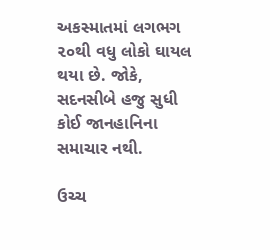અકસ્‍માતમાં લગભગ ૨૦થી વધુ લોકો ઘાયલ થયા છે. જોકે, સદનસીબે હજુ સુધી કોઈ જાનહાનિના સમાચાર નથી.

ઉચ્‍ચ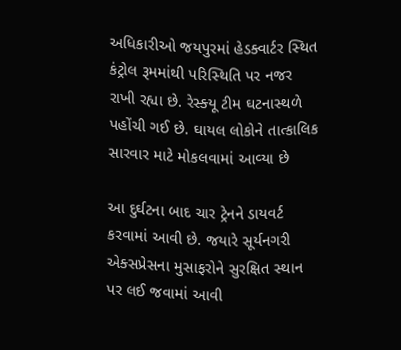અધિકારીઓ જયપુરમાં હેડક્‍વાર્ટર સ્‍થિત કંટ્રોલ રૂમમાંથી પરિસ્‍થિતિ પર નજર રાખી રહ્યા છે. રેસ્‍ક્‍યૂ ટીમ ઘટનાસ્‍થળે પહોંચી ગઈ છે. ઘાયલ લોકોને તાત્‍કાલિક સારવાર માટે મોકલવામાં આવ્‍યા છે

આ દુર્ઘટના બાદ ચાર ટ્રેનને ડાયવર્ટ કરવામાં આવી છે. જયારે સૂર્યનગરી એક્‍સપ્રેસના મુસાફરોને સુરક્ષિત સ્‍થાન પર લઈ જવામાં આવી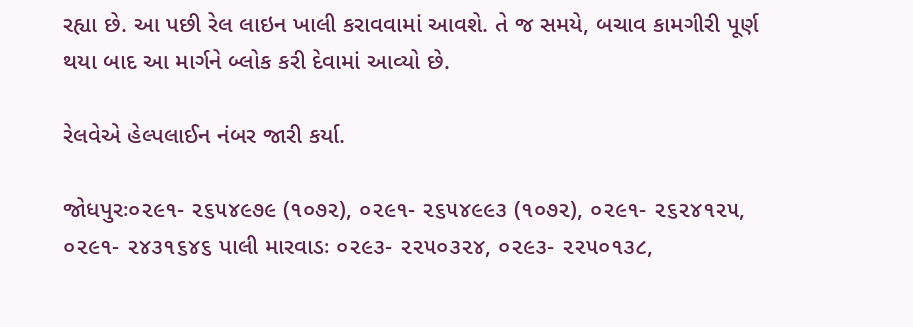રહ્યા છે. આ પછી રેલ લાઇન ખાલી કરાવવામાં આવશે. તે જ સમયે, બચાવ કામગીરી પૂર્ણ થયા બાદ આ માર્ગને બ્‍લોક કરી દેવામાં આવ્‍યો છે.

રેલવેએ હેલ્‍પલાઈન નંબર જારી કર્યા.

જોધપુરઃ૦૨૯૧- ૨૬૫૪૯૭૯ (૧૦૭૨), ૦૨૯૧- ૨૬૫૪૯૯૩ (૧૦૭૨), ૦૨૯૧- ૨૬૨૪૧૨૫, ૦૨૯૧- ૨૪૩૧૬૪૬ પાલી મારવાડઃ ૦૨૯૩- ૨૨૫૦૩૨૪, ૦૨૯૩- ૨૨૫૦૧૩૮,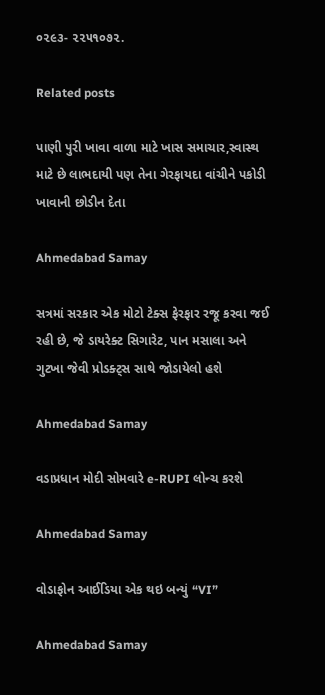૦૨૯૩- ૨૨૫૧૦૭૨.

Related posts

પાણી પુરી ખાવા વાળા માટે ખાસ સમાચાર,સ્વાસ્થ માટે છે લાભદાયી પણ તેના ગેરફાયદા વાંચીને પકોડી ખાવાની છોડીન દેતા

Ahmedabad Samay

સત્રમાં સરકાર એક મોટો ટેક્‍સ ફેરફાર રજૂ કરવા જઈ રહી છે, જે ડાયરેક્‍ટ સિગારેટ, પાન મસાલા અને ગુટખા જેવી પ્રોડક્‍ટ્‍સ સાથે જોડાયેલો હશે

Ahmedabad Samay

વડાપ્રધાન મોદી સોમવારે e-RUPI લોન્ચ કરશે

Ahmedabad Samay

વોડાફોન આઈડિયા એક થઇ બન્યું “VI”

Ahmedabad Samay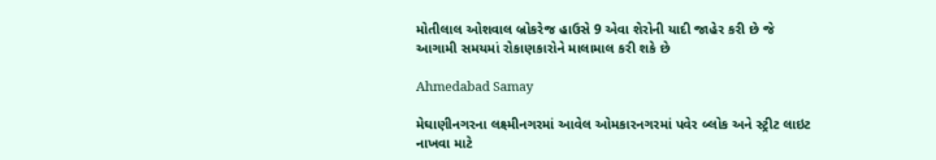મોતીલાલ ઓશવાલ બ્રોકરેજ હાઉસે 9 એવા શેરોની યાદી જાહેર કરી છે જે આગામી સમયમાં રોકાણકારોને માલામાલ કરી શકે છે

Ahmedabad Samay

મેઘાણીનગરના લક્ષ્મીનગરમાં આવેલ ઓમકારનગરમાં પવેર બ્લોક અને સ્ટ્રીટ લાઇટ નાખવા માટે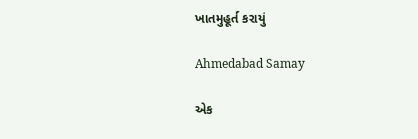ખાતમુહૂર્ત કરાયું

Ahmedabad Samay

એક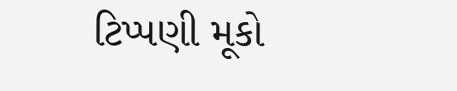ટિપ્પણી મૂકો